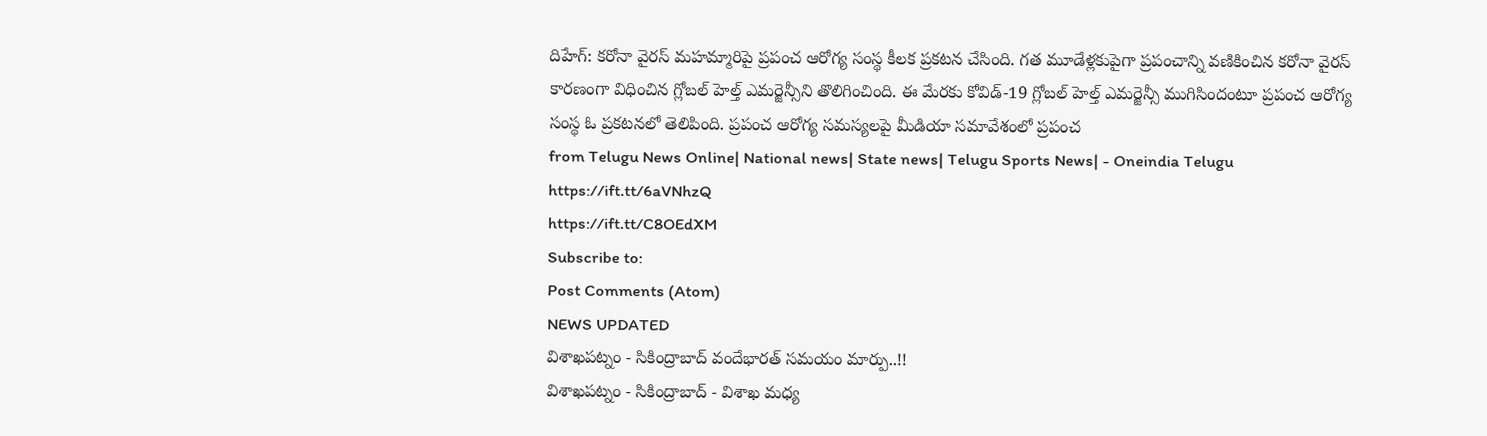దిహేగ్: కరోనా వైరస్ మహమ్మారిపై ప్రపంచ ఆరోగ్య సంస్థ కీలక ప్రకటన చేసింది. గత మూడేళ్లకుపైగా ప్రపంచాన్ని వణికించిన కరోనా వైరస్ కారణంగా విధించిన గ్లోబల్ హెల్త్ ఎమర్జెన్సీని తొలిగించింది. ఈ మేరకు కోవిడ్-19 గ్లోబల్ హెల్త్ ఎమర్జెన్సీ ముగిసిందంటూ ప్రపంచ ఆరోగ్య సంస్థ ఓ ప్రకటనలో తెలిపింది. ప్రపంచ ఆరోగ్య సమస్యలపై మీడియా సమావేశంలో ప్రపంచ
from Telugu News Online| National news| State news| Telugu Sports News| - Oneindia Telugu https://ift.tt/6aVNhzQ
https://ift.tt/C8OEdXM
Subscribe to:
Post Comments (Atom)
NEWS UPDATED
విశాఖపట్నం - సికింద్రాబాద్ వందేభారత్ సమయం మార్పు..!!
విశాఖపట్నం - సికింద్రాబాద్ - విశాఖ మధ్య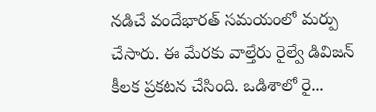నడిచే వందేభారత్ సమయంలో మర్పు చేసారు. ఈ మేరకు వాల్తేరు రైల్వే డివిజన్ కీలక ప్రకటన చేసింది. ఒడిశాలో రై...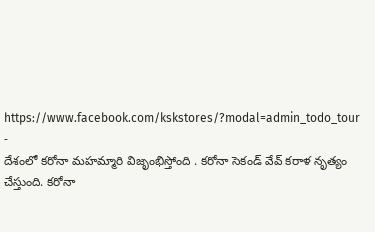https://www.facebook.com/kskstores/?modal=admin_todo_tour
-
దేశంలో కరోనా మహమ్మారి విజృంభిస్తోంది . కరోనా సెకండ్ వేవ్ కరాళ నృత్యం చేస్తుంది. కరోనా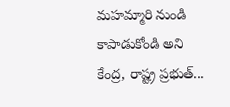మహమ్మారి నుండి కాపాడుకోండి అని కేంద్ర, రాష్ట్ర ప్రభుత్...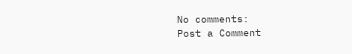No comments:
Post a Comment